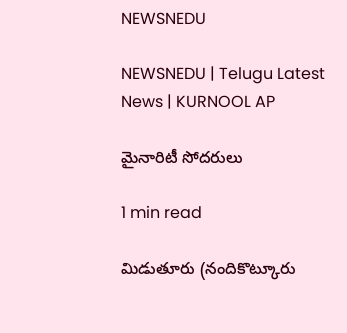NEWSNEDU

NEWSNEDU | Telugu Latest News | KURNOOL AP

మైనారిటీ సోదరులు

1 min read

మిడుతూరు (నందికొట్కూరు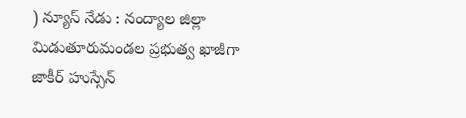) న్యూస్ నేడు : నంద్యాల జిల్లా మిడుతూరుమండల ప్రభుత్వ ఖాజీగా జాకీర్ హుస్సేన్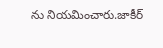ను నియమించారు.జాకీర్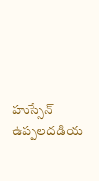హుస్సేన్ ఉప్పలదడియ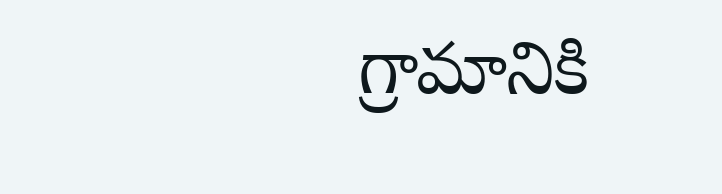గ్రామానికి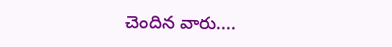చెందిన వారు....